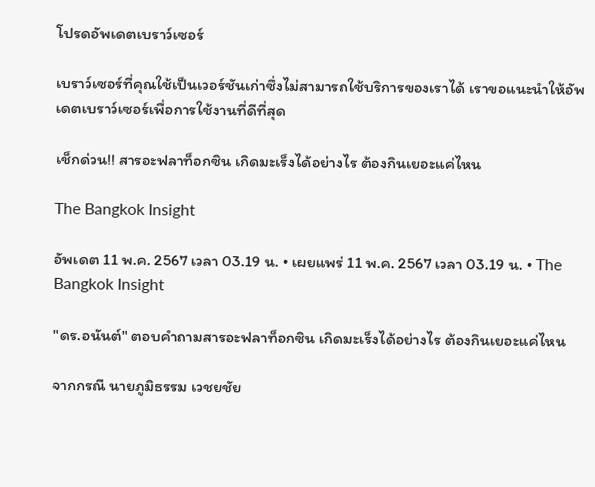โปรดอัพเดตเบราว์เซอร์

เบราว์เซอร์ที่คุณใช้เป็นเวอร์ชันเก่าซึ่งไม่สามารถใช้บริการของเราได้ เราขอแนะนำให้อัพเดตเบราว์เซอร์เพื่อการใช้งานที่ดีที่สุด

เช็กด่วน!! สารอะฟลาท็อกซิน เกิดมะเร็งได้อย่างไร ต้องกินเยอะแค่ไหน

The Bangkok Insight

อัพเดต 11 พ.ค. 2567 เวลา 03.19 น. • เผยแพร่ 11 พ.ค. 2567 เวลา 03.19 น. • The Bangkok Insight

"ดร.อนันต์" ตอบคำถามสารอะฟลาท็อกซิน เกิดมะเร็งได้อย่างไร ต้องกินเยอะแค่ไหน

จากกรณี นายภูมิธรรม เวชยชัย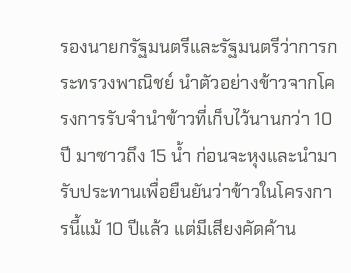รองนายกรัฐมนตรีและรัฐมนตรีว่าการกระทรวงพาณิชย์ นำตัวอย่างข้าวจากโครงการรับจำนำข้าวที่เก็บไว้นานกว่า 10 ปี มาซาวถึง 15 น้ำ ก่อนจะหุงและนำมารับประทานเพื่อยืนยันว่าข้าวในโครงการนี้แม้ 10 ปีแล้ว แต่มีเสียงคัดค้าน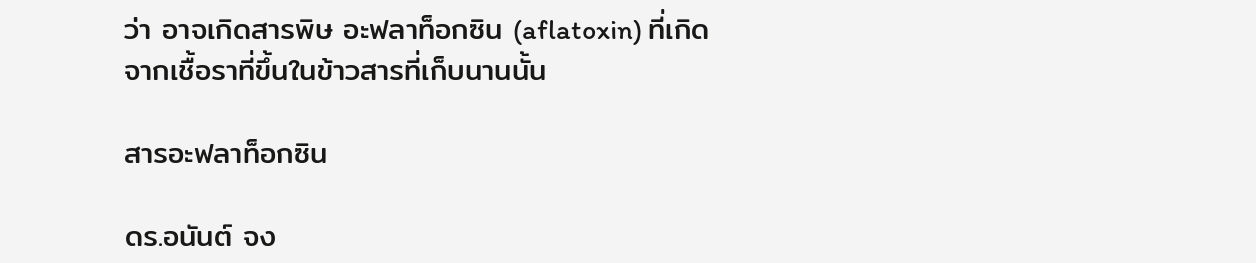ว่า อาจเกิดสารพิษ อะฟลาท็อกซิน (aflatoxin) ที่เกิดจากเชื้อราที่ขึ้นในข้าวสารที่เก็บนานนั้น

สารอะฟลาท็อกซิน

ดร.อนันต์ จง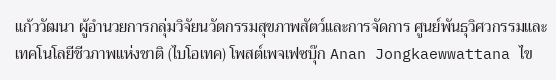แก้ววัฒนา ผู้อำนวยการกลุ่มวิจัยนวัตกรรมสุขภาพสัตว์และการจัดการ ศูนย์พันธุวิศวกรรมและเทคโนโลยีชีวภาพแห่งชาติ (ไบโอเทค) โพสต์เพจเฟซบุ๊ก Anan Jongkaewwattana ไข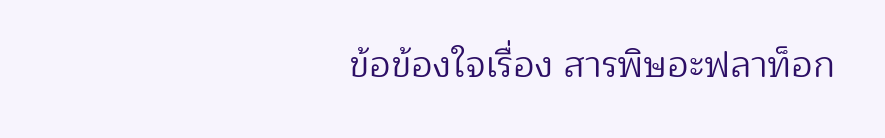ข้อข้องใจเรื่อง สารพิษอะฟลาท็อก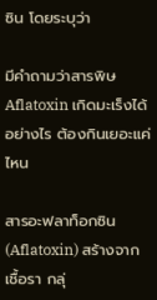ซิน โดยระบุว่า

มีคำถามว่าสารพิษ Aflatoxin เกิดมะเร็งได้อย่างไร ต้องกินเยอะแค่ไหน

สารอะฟลาท็อกซิน (Aflatoxin) สร้างจากเชื้อรา กลุ่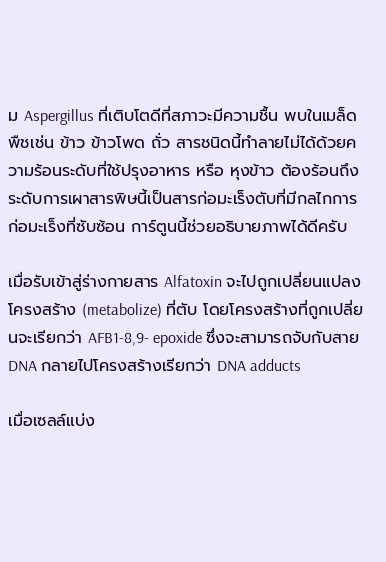ม Aspergillus ที่เติบโตดีที่สภาวะมีความชื้น พบในเมล็ดพืชเช่น ข้าว ข้าวโพด ถั่ว สารชนิดนี้ทำลายไม่ได้ด้วยความร้อนระดับที่ใช้ปรุงอาหาร หรือ หุงข้าว ต้องร้อนถึงระดับการเผาสารพิษนี้เป็นสารก่อมะเร็งตับที่มีกลไกการก่อมะเร็งที่ซับซ้อน การ์ตูนนี้ช่วยอธิบายภาพได้ดีครับ

เมื่อรับเข้าสู่ร่างกายสาร Alfatoxin จะไปถูกเปลี่ยนแปลงโครงสร้าง (metabolize) ที่ตับ โดยโครงสร้างที่ถูกเปลี่ยนจะเรียกว่า AFB1-8,9- epoxide ซึ่งจะสามารถจับกับสาย DNA กลายไปโครงสร้างเรียกว่า DNA adducts

เมื่อเซลล์แบ่ง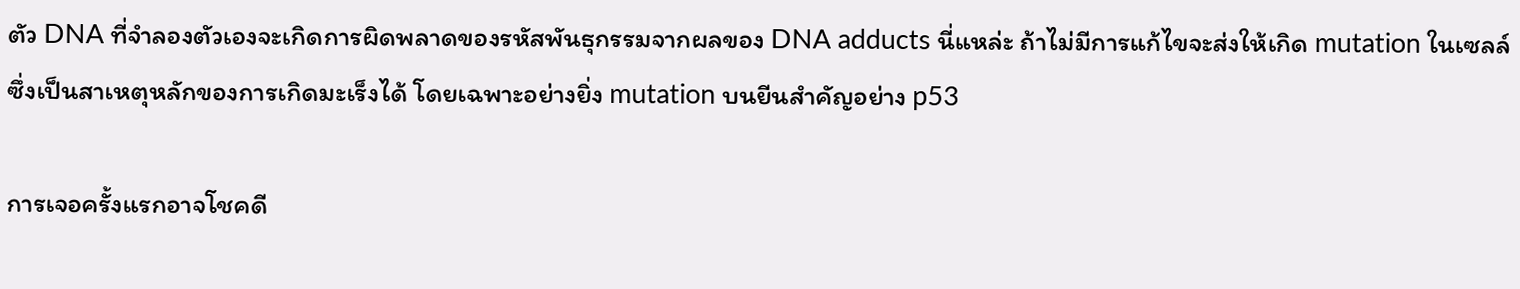ตัว DNA ที่จำลองตัวเองจะเกิดการผิดพลาดของรหัสพันธุกรรมจากผลของ DNA adducts นี่แหล่ะ ถ้าไม่มีการแก้ไขจะส่งให้เกิด mutation ในเซลล์ซึ่งเป็นสาเหตุหลักของการเกิดมะเร็งได้ โดยเฉพาะอย่างยิ่ง mutation บนยีนสำคัญอย่าง p53

การเจอครั้งแรกอาจโชคดี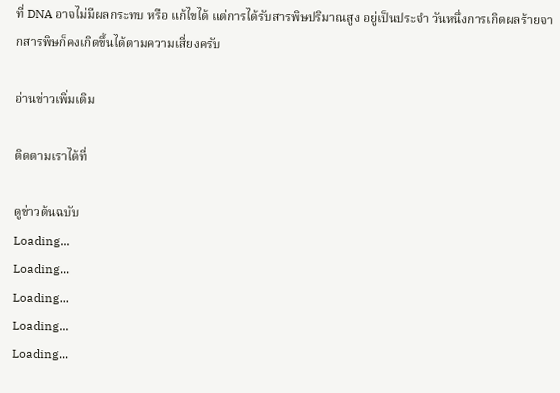ที่ DNA อาจไม่มีผลกระทบ หรือ แก้ไขได้ แต่การได้รับสารพิษปริมาณสูง อยู่เป็นประจำ วันหนึ่งการเกิดผลร้ายจากสารพิษก็คงเกิดขึ้นได้ตามความเสี่ยงครับ

อ่านข่าวเพิ่มเติม

ติดตามเราได้ที่

ดูข่าวต้นฉบับ
Loading...
Loading...
Loading...
Loading...
Loading...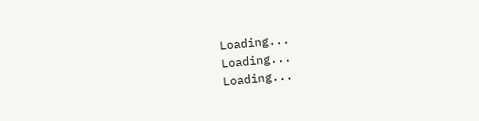Loading...
Loading...
Loading...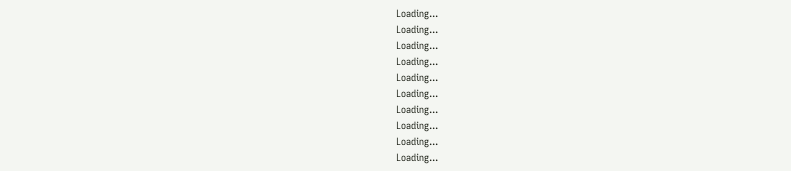Loading...
Loading...
Loading...
Loading...
Loading...
Loading...
Loading...
Loading...
Loading...
Loading...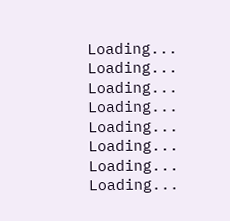Loading...
Loading...
Loading...
Loading...
Loading...
Loading...
Loading...
Loading...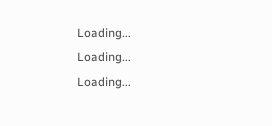Loading...
Loading...
Loading...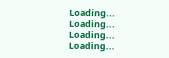Loading...
Loading...
Loading...
Loading...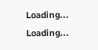Loading...
Loading...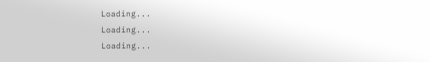Loading...
Loading...
Loading...